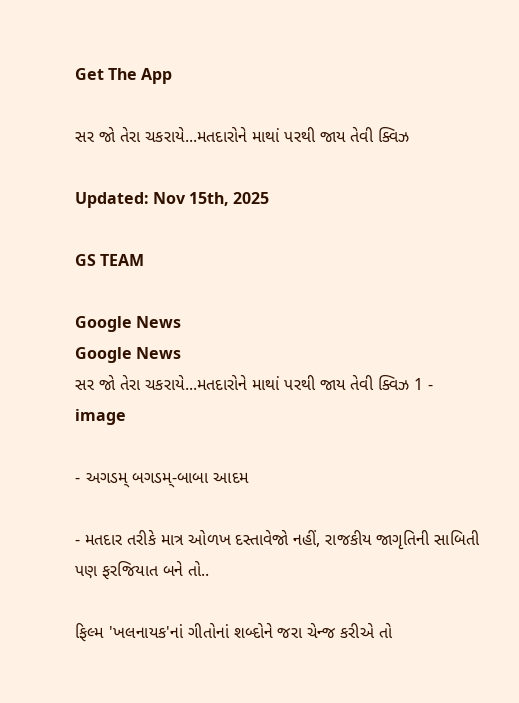Get The App

સર જો તેરા ચકરાયે...મતદારોને માથાં પરથી જાય તેવી ક્વિઝ

Updated: Nov 15th, 2025

GS TEAM

Google News
Google News
સર જો તેરા ચકરાયે...મતદારોને માથાં પરથી જાય તેવી ક્વિઝ 1 - image

- અગડમ્ બગડમ્-બાબા આદમ

- મતદાર તરીકે માત્ર ઓળખ દસ્તાવેજો નહીં, રાજકીય જાગૃતિની સાબિતી પણ ફરજિયાત બને તો..

ફિલ્મ 'ખલનાયક'નાં ગીતોનાં શબ્દોને જરા ચેન્જ કરીએ તો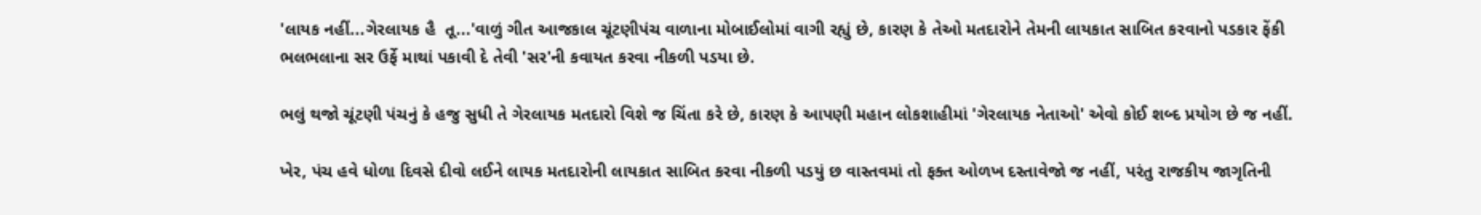'લાયક નહીં...ગેરલાયક હૈ  તૂ...'વાળું ગીત આજકાલ ચૂંટણીપંચ વાળાના મોબાઈલોમાં વાગી રહ્યું છે, કારણ કે તેઓ મતદારોને તેમની લાયકાત સાબિત કરવાનો પડકાર ફેંકી ભલભલાના સર ઉર્ફે માથાં પકાવી દે તેવી 'સર'ની કવાયત કરવા નીકળી પડયા છે.

ભલું થજો ચૂંટણી પંચનું કે હજુ સુધી તે ગેરલાયક મતદારો વિશે જ ચિંતા કરે છે, કારણ કે આપણી મહાન લોકશાહીમાં 'ગેરલાયક નેતાઓ' એવો કોઈ શબ્દ પ્રયોગ છે જ નહીં.

ખેર, પંચ હવે ધોળા દિવસે દીવો લઈને લાયક મતદારોની લાયકાત સાબિત કરવા નીકળી પડયું છ વાસ્તવમાં તો ફક્ત ઓળખ દસ્તાવેજો જ નહીં, પરંતુ રાજકીય જાગૃતિની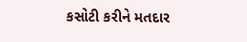કસોટી કરીને મતદાર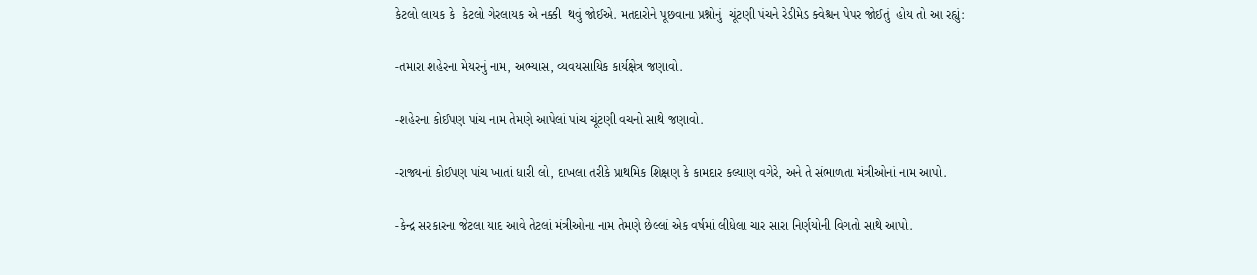કેટલો લાયક કે  કેટલો ગેરલાયક એ નક્કી  થવું જોઈએ. મતદારોને પૂછવાના પ્રશ્નોનું  ચૂંટણી પંચને રેડીમેડ ક્વેશ્ચન પેપર જોઈતું  હોય તો આ રહ્યું:

-તમારા શહેરના મેયરનું નામ, અભ્યાસ, વ્યવયસાયિક કાર્યક્ષેત્ર જણાવો.

-શહેરના કોઈપણ પાંચ નામ તેમણે આપેલાં પાંચ ચૂંટણી વચનો સાથે જણાવો.

-રાજ્યનાં કોઈપણ પાંચ ખાતાં ધારી લો, દાખલા તરીકે પ્રાથમિક શિક્ષણ કે કામદાર કલ્યાણ વગેરે, અને તે સંભાળતા મંત્રીઓનાં નામ આપો.

-કેન્દ્ર સરકારના જેટલા યાદ આવે તેટલાં મંત્રીઓના નામ તેમણે છેલ્લાં એક વર્ષમાં લીધેલા ચાર સારા નિર્ણયોની વિગતો સાથે આપો.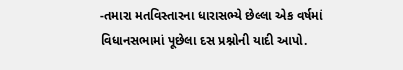-તમારા મતવિસ્તારના ધારાસભ્યે છેલ્લા એક વર્ષમાં વિધાનસભામાં પૂછેલા દસ પ્રશ્નોની યાદી આપો.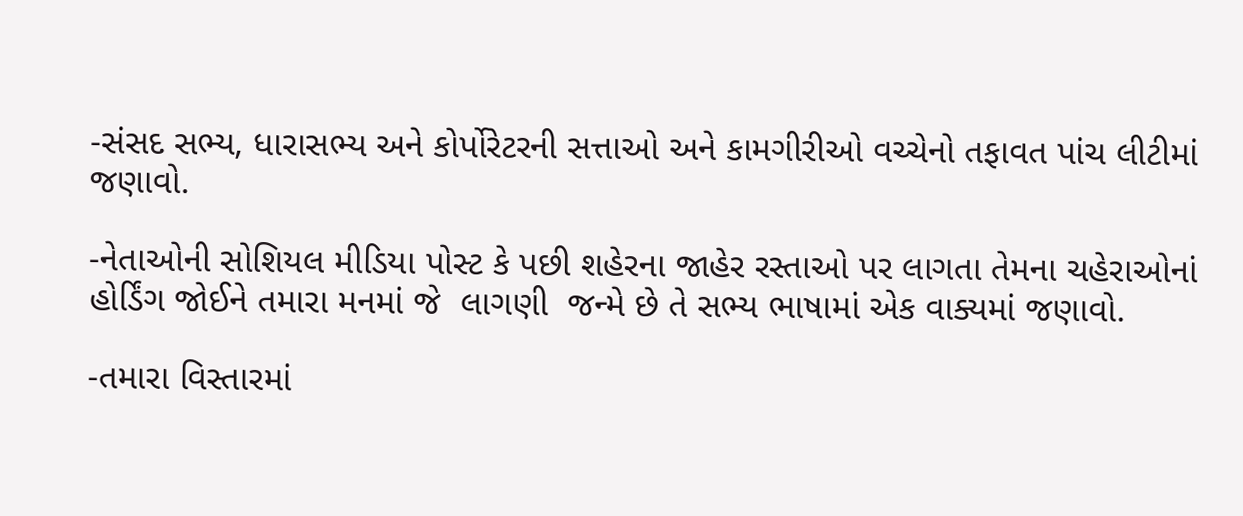-સંસદ સભ્ય, ધારાસભ્ય અને કોર્પોરેટરની સત્તાઓ અને કામગીરીઓ વચ્ચેનો તફાવત પાંચ લીટીમાં જણાવો.

-નેતાઓની સોશિયલ મીડિયા પોસ્ટ કે પછી શહેરના જાહેર રસ્તાઓ પર લાગતા તેમના ચહેરાઓનાં હોર્ડિંગ જોઈને તમારા મનમાં જે  લાગણી  જન્મે છે તે સભ્ય ભાષામાં એક વાક્યમાં જણાવો.

-તમારા વિસ્તારમાં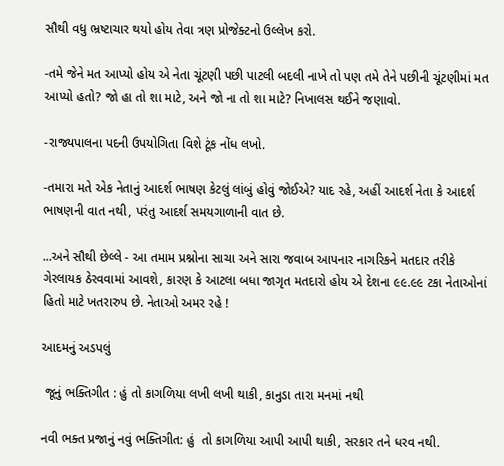સૌથી વધુ ભ્રષ્ટાચાર થયો હોય તેવા ત્રણ પ્રોજેક્ટનો ઉલ્લેખ કરો.

-તમે જેને મત આપ્યો હોય એ નેતા ચૂંટણી પછી પાટલી બદલી નાખે તો પણ તમે તેને પછીની ચૂંટણીમાં મત આપ્યો હતો? જો હા તો શા માટે, અને જો ના તો શા માટે? નિખાલસ થઈને જણાવો.

-રાજ્યપાલના પદની ઉપયોગિતા વિશે ટૂંક નોંધ લખો.

-તમારા મતે એક નેતાનું આદર્શ ભાષણ કેટલું લાંબું હોવું જોઈએ? યાદ રહે, અહીં આદર્શ નેતા કે આદર્શ ભાષણની વાત નથી, પરંતુ આદર્શ સમયગાળાની વાત છે.

...અને સૌથી છેલ્લે - આ તમામ પ્રશ્નોના સાચા અને સારા જવાબ આપનાર નાગરિકને મતદાર તરીકે ગેરલાયક ઠેરવવામાં આવશે, કારણ કે આટલા બધા જાગૃત મતદારો હોય એ દેશના ૯૯.૯૯ ટકા નેતાઓનાં હિતો માટે ખતરારુપ છે. નેતાઓ અમર રહે !

આદમનું અડપલું

 જૂનું ભક્તિગીત : હું તો કાગળિયા લખી લખી થાકી, કાનુડા તારા મનમાં નથી

નવી ભક્ત પ્રજાનું નવું ભક્તિગીત: હું  તો કાગળિયા આપી આપી થાકી, સરકાર તને ધરવ નથી.